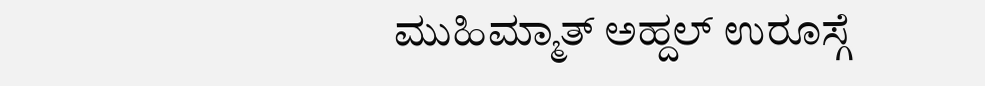ಮುಹಿಮ್ಮಾತ್ ಅಹ್ದಲ್ ಉರೂಸ್ಗೆ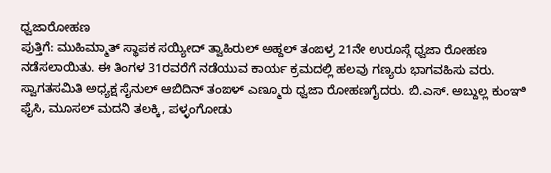ಧ್ವಜಾರೋಹಣ
ಪುತ್ತಿಗೆ: ಮುಹಿಮ್ಮಾತ್ ಸ್ಥಾಪಕ ಸಯ್ಯೀದ್ ತ್ವಾಹಿರುಲ್ ಅಹ್ದಲ್ ತಂಙಳ್ರ 21ನೇ ಉರೂಸ್ಗೆ ಧ್ವಜಾ ರೋಹಣ ನಡೆಸಲಾಯಿತು. ಈ ತಿಂಗಳ 31ರವರೆಗೆ ನಡೆಯುವ ಕಾರ್ಯ ಕ್ರಮದಲ್ಲಿ ಹಲವು ಗಣ್ಯರು ಭಾಗವಹಿಸು ವರು. ಸ್ವಾಗತಸಮಿತಿ ಅಧ್ಯಕ್ಷ ಸೈನುಲ್ ಆಬಿದಿನ್ ತಂಙಳ್ ಎಣ್ಮೂರು ಧ್ವಜಾ ರೋಹಣಗೈದರು. ಬಿ.ಎಸ್. ಅಬ್ದುಲ್ಲ ಕುಂಞಿ ಫೈಸಿ, ಮೂಸಲ್ ಮದನಿ ತಲಕ್ಕಿ, ಪಳ್ಳಂಗೋಡು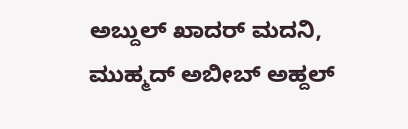ಅಬ್ದುಲ್ ಖಾದರ್ ಮದನಿ, ಮುಹ್ಮದ್ ಅಬೀಬ್ ಅಹ್ದಲ್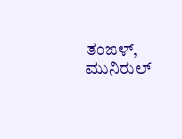ತಂಙಳ್, ಮುನಿರುಲ್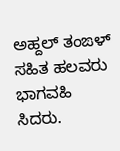ಅಹ್ದಲ್ ತಂಙಳ್ ಸಹಿತ ಹಲವರು ಭಾಗವಹಿ ಸಿದರು.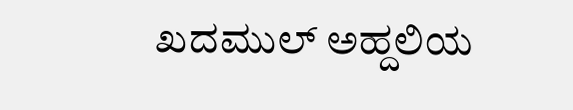ಖದಮುಲ್ ಅಹ್ದಲಿಯ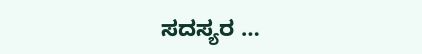ಸದಸ್ಯರ …